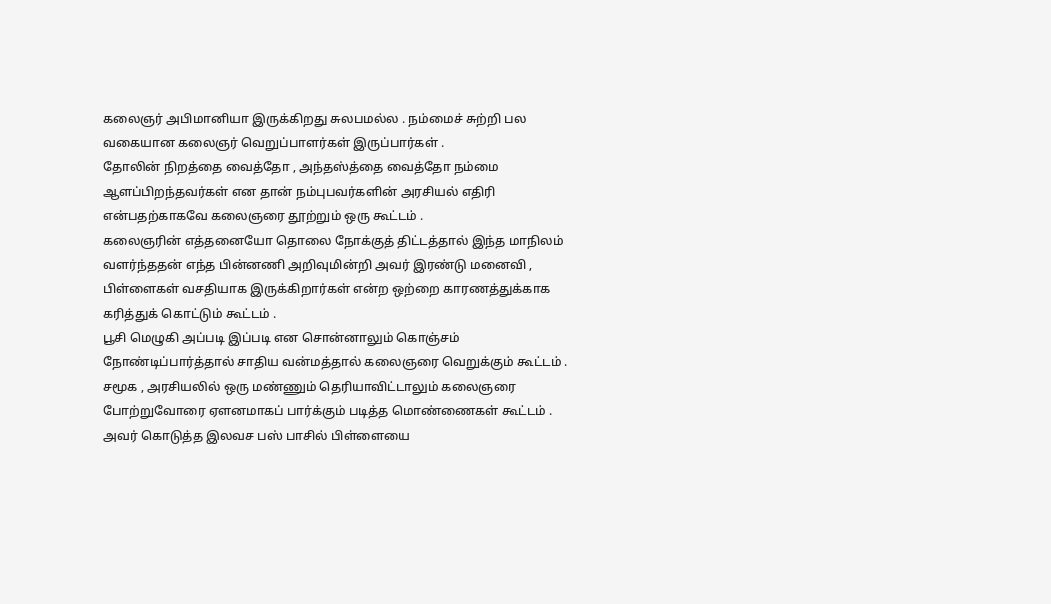கலைஞர் அபிமானியா இருக்கிறது சுலபமல்ல . நம்மைச் சுற்றி பல வகையான கலைஞர் வெறுப்பாளர்கள் இருப்பார்கள் .
தோலின் நிறத்தை வைத்தோ , அந்தஸ்த்தை வைத்தோ நம்மை ஆளப்பிறந்தவர்கள் என தான் நம்புபவர்களின் அரசியல் எதிரி என்பதற்காகவே கலைஞரை தூற்றும் ஒரு கூட்டம் .
கலைஞரின் எத்தனையோ தொலை நோக்குத் திட்டத்தால் இந்த மாநிலம் வளர்ந்ததன் எந்த பின்னணி அறிவுமின்றி அவர் இரண்டு மனைவி , பிள்ளைகள் வசதியாக இருக்கிறார்கள் என்ற ஒற்றை காரணத்துக்காக கரித்துக் கொட்டும் கூட்டம் .
பூசி மெழுகி அப்படி இப்படி என சொன்னாலும் கொஞ்சம் நோண்டிப்பார்த்தால் சாதிய வன்மத்தால் கலைஞரை வெறுக்கும் கூட்டம் .
சமூக , அரசியலில் ஒரு மண்ணும் தெரியாவிட்டாலும் கலைஞரை போற்றுவோரை ஏளனமாகப் பார்க்கும் படித்த மொண்ணைகள் கூட்டம் .
அவர் கொடுத்த இலவச பஸ் பாசில் பிள்ளையை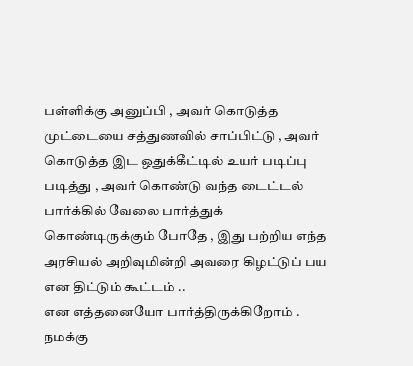பள்ளிக்கு அனுப்பி , அவர் கொடுத்த முட்டையை சத்துணவில் சாப்பிட்டு , அவர் கொடுத்த இட ஒதுக்கீட்டில் உயர் படிப்பு படித்து , அவர் கொண்டு வந்த டைட்டல் பார்க்கில் வேலை பார்த்துக் கொண்டிருக்கும் போதே , இது பற்றிய எந்த அரசியல் அறிவுமின்றி அவரை கிழட்டுப் பய என திட்டும் கூட்டம் ..
என எத்தனையோ பார்த்திருக்கிறோம் . நமக்கு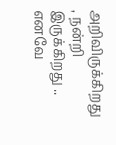அறிவிருக்கிறது , நன்றி இருக்கிறது .. எனவே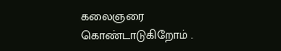கலைஞரை கொண்டாடுகிறோம் .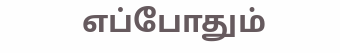எப்போதும்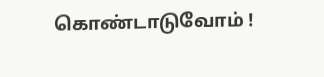கொண்டாடுவோம் !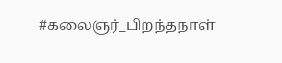#கலைஞர்_பிறந்தநாள்